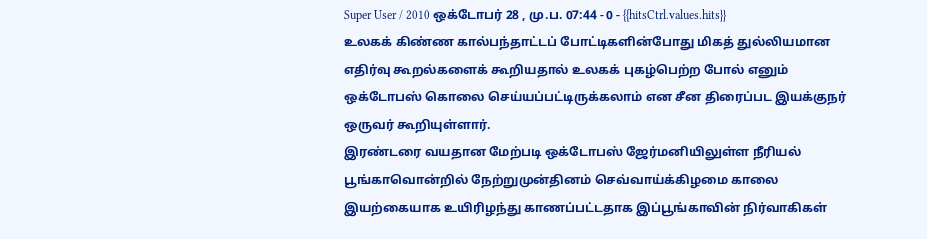Super User / 2010 ஒக்டோபர் 28 , மு.ப. 07:44 - 0 - {{hitsCtrl.values.hits}}
உலகக் கிண்ண கால்பந்தாட்டப் போட்டிகளின்போது மிகத் துல்லியமான எதிர்வு கூறல்களைக் கூறியதால் உலகக் புகழ்பெற்ற போல் எனும் ஒக்டோபஸ் கொலை செய்யப்பட்டிருக்கலாம் என சீன திரைப்பட இயக்குநர் ஒருவர் கூறியுள்ளார்.
இரண்டரை வயதான மேற்படி ஒக்டோபஸ் ஜேர்மனியிலுள்ள நீரியல் பூங்காவொன்றில் நேற்றுமுன்தினம் செவ்வாய்க்கிழமை காலை இயற்கையாக உயிரிழந்து காணப்பட்டதாக இப்பூங்காவின் நிர்வாகிகள்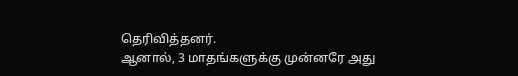தெரிவித்தனர்.
ஆனால், 3 மாதங்களுக்கு முன்னரே அது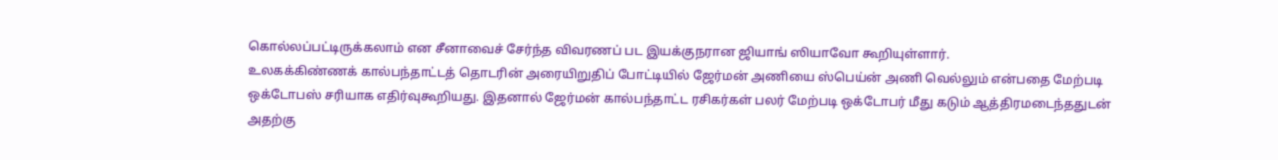கொல்லப்பட்டிருக்கலாம் என சீனாவைச் சேர்ந்த விவரணப் பட இயக்குநரான ஜியாங் ஸியாவோ கூறியுள்ளார்.
உலகக்கிண்ணக் கால்பந்தாட்டத் தொடரின் அரையிறுதிப் போட்டியில் ஜேர்மன் அணியை ஸ்பெய்ன் அணி வெல்லும் என்பதை மேற்படி ஒக்டோபஸ் சரியாக எதிர்வுகூறியது. இதனால் ஜேர்மன் கால்பந்தாட்ட ரசிகர்கள் பலர் மேற்படி ஒக்டோபர் மீது கடும் ஆத்திரமடைந்ததுடன் அதற்கு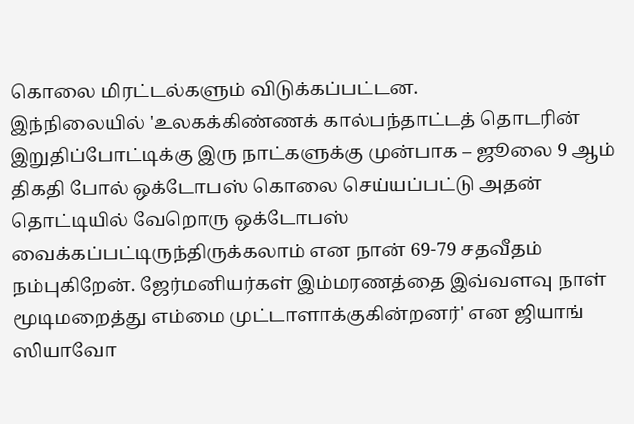கொலை மிரட்டல்களும் விடுக்கப்பட்டன.
இந்நிலையில் 'உலகக்கிண்ணக் கால்பந்தாட்டத் தொடரின் இறுதிப்போட்டிக்கு இரு நாட்களுக்கு முன்பாக – ஜூலை 9 ஆம் திகதி போல் ஒக்டோபஸ் கொலை செய்யப்பட்டு அதன் தொட்டியில் வேறொரு ஒக்டோபஸ் வைக்கப்பட்டிருந்திருக்கலாம் என நான் 69-79 சதவீதம் நம்புகிறேன். ஜேர்மனியர்கள் இம்மரணத்தை இவ்வளவு நாள் மூடிமறைத்து எம்மை முட்டாளாக்குகின்றனர்' என ஜியாங் ஸியாவோ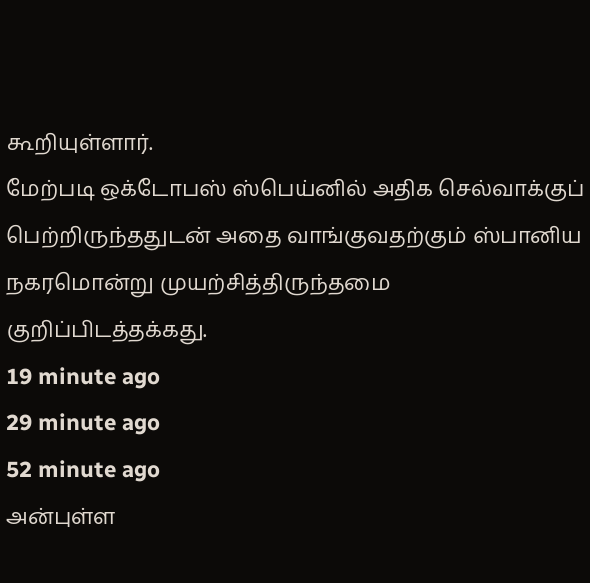கூறியுள்ளார்.
மேற்படி ஒக்டோபஸ் ஸ்பெய்னில் அதிக செல்வாக்குப் பெற்றிருந்ததுடன் அதை வாங்குவதற்கும் ஸ்பானிய நகரமொன்று முயற்சித்திருந்தமை குறிப்பிடத்தக்கது.
19 minute ago
29 minute ago
52 minute ago
அன்புள்ள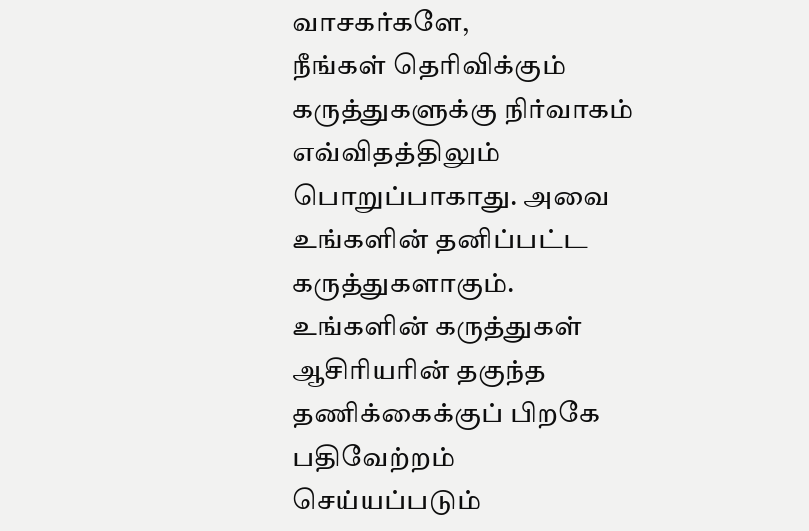வாசகர்களே,
நீங்கள் தெரிவிக்கும் கருத்துகளுக்கு நிர்வாகம் எவ்விதத்திலும் பொறுப்பாகாது. அவை உங்களின் தனிப்பட்ட கருத்துகளாகும். உங்களின் கருத்துகள் ஆசிரியரின் தகுந்த தணிக்கைக்குப் பிறகே பதிவேற்றம் செய்யப்படும்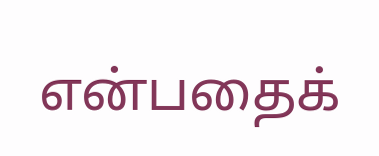என்பதைக்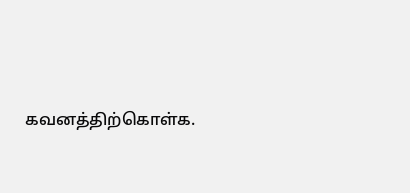கவனத்திற்கொள்க.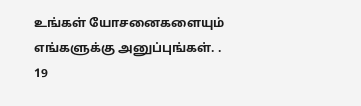உங்கள் யோசனைகளையும் எங்களுக்கு அனுப்புங்கள். .
19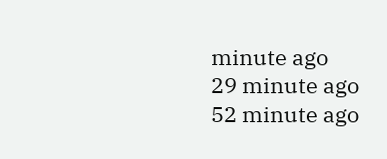minute ago
29 minute ago
52 minute ago